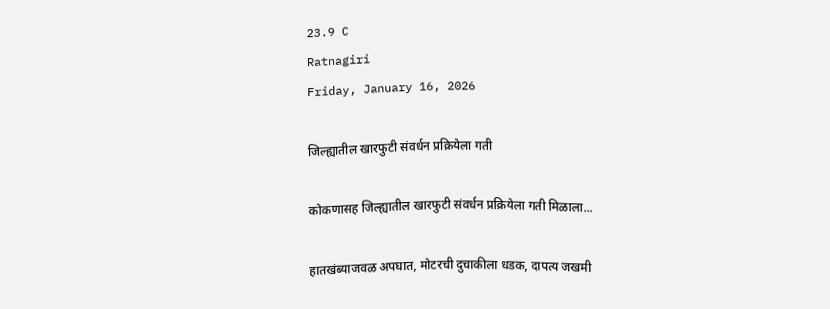23.9 C
Ratnagiri
Friday, January 16, 2026

जिल्ह्यातील खारफुटी संवर्धन प्रक्रियेला गती

कोकणासह जिल्ह्यातील खारफुटी संवर्धन प्रक्रियेला गती मिळाला...

हातखंब्याजवळ अपघात, मोटरची दुचाकीला धडक, दापत्य जखमी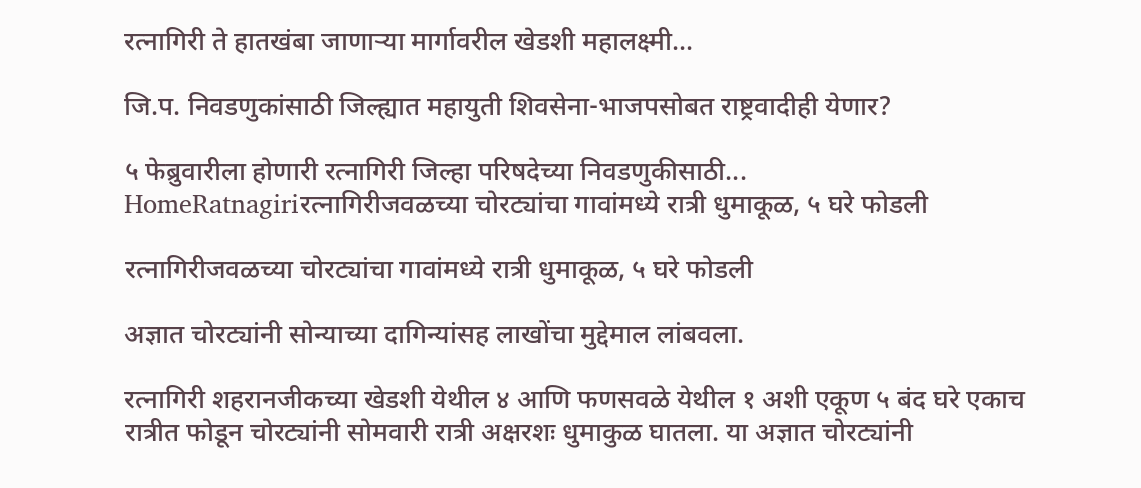रत्नागिरी ते हातखंबा जाणाऱ्या मार्गावरील खेडशी महालक्ष्मी...

जि.प. निवडणुकांसाठी जिल्ह्यात महायुती शिवसेना-भाजपसोबत राष्ट्रवादीही येणार?

५ फेब्रुवारीला होणारी रत्नागिरी जिल्हा परिषदेच्या निवडणुकीसाठी...
HomeRatnagiriरत्नागिरीजवळच्या चोरट्यांचा गावांमध्ये रात्री धुमाकूळ, ५ घरे फोडली

रत्नागिरीजवळच्या चोरट्यांचा गावांमध्ये रात्री धुमाकूळ, ५ घरे फोडली

अज्ञात चोरट्यांनी सोन्याच्या दागिन्यांसह लाखोंचा मुद्देमाल लांबवला.

रत्नागिरी शहरानजीकच्या खेडशी येथील ४ आणि फणसवळे येथील १ अशी एकूण ५ बंद घरे एकाच रात्रीत फोडून चोरट्यांनी सोमवारी रात्री अक्षरशः धुमाकुळ घातला. या अज्ञात चोरट्यांनी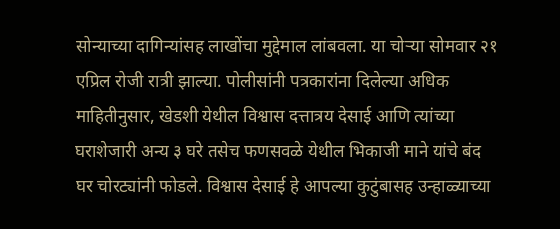सोन्याच्या दागिन्यांसह लाखोंचा मुद्देमाल लांबवला. या चोऱ्या सोमवार २१ एप्रिल रोजी रात्री झाल्या. पोलीसांनी पत्रकारांना दिलेल्या अधिक माहितीनुसार, खेडशी येथील विश्वास दत्तात्रय देसाई आणि त्यांच्या घराशेजारी अन्य ३ घरे तसेच फणसवळे येथील भिकाजी माने यांचे बंद घर चोरट्यांनी फोडले. विश्वास देसाई हे आपल्या कुटुंबासह उन्हाळ्याच्या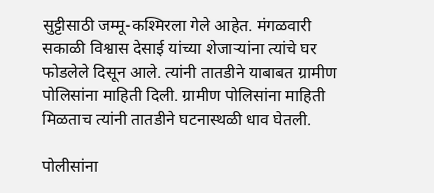सुट्टीसाठी जम्मू-कश्मिरला गेले आहेत. मंगळवारी सकाळी विश्वास देसाई यांच्या शेजाऱ्यांना त्यांचे घर फोडलेले दिसून आले. त्यांनी तातडीने याबाबत ग्रामीण पोलिसांना माहिती दिली. ग्रामीण पोलिसांना माहिती मिळताच त्यांनी तातडीने घटनास्थळी धाव घेतली.

पोलीसांना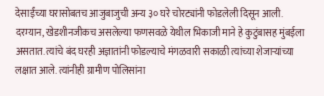देसाईंच्या घरासोबतच आजुबाजुची अन्य ३० घरे चोरट्यांनी फोडलेली दिसून आली. दरम्यान, खेडशीनजीकच असलेल्या फणसवळे येथील भिकाजी माने हे कुटुंबासह मुंबईला असतात. त्यांचे बंद घरही अज्ञातांनी फोडल्याचे मंगळवारी सकाळी त्यांच्या शेजाऱ्यांच्या लक्षात आले. त्यांनीही ग्रामीण पोलिसांना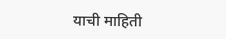याची माहिती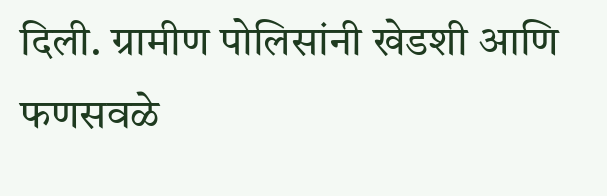दिली. ग्रामीण पोलिसांनी खेडशी आणि फणसवळे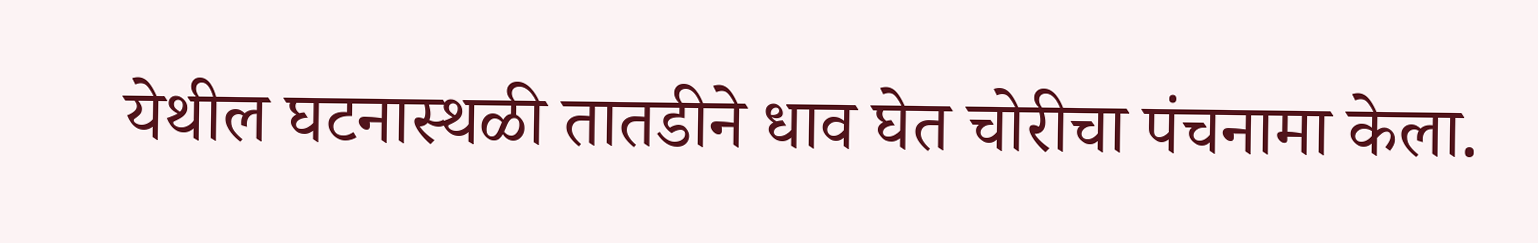येथील घटनास्थळी तातडीने धाव घेत चोरीचा पंचनामा केला.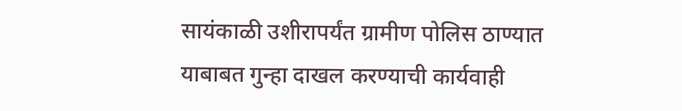सायंकाळी उशीरापर्यंत ग्रामीण पोलिस ठाण्यात याबाबत गुन्हा दाखल करण्याची कार्यवाही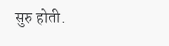सुरु होती.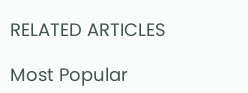RELATED ARTICLES

Most Popular